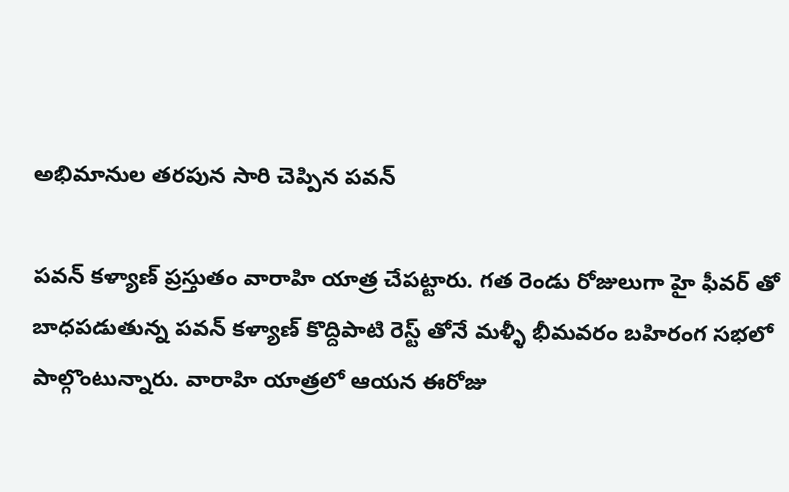అభిమానుల తరపున సారి చెప్పిన పవన్

పవన్ కళ్యాణ్ ప్రస్తుతం వారాహి యాత్ర చేపట్టారు. గత రెండు రోజులుగా హై ఫీవర్ తో బాధపడుతున్న పవన్ కళ్యాణ్ కొద్దిపాటి రెస్ట్ తోనే మళ్ళీ భీమవరం బహిరంగ సభలో పాల్గొంటున్నారు. వారాహి యాత్రలో ఆయన ఈరోజు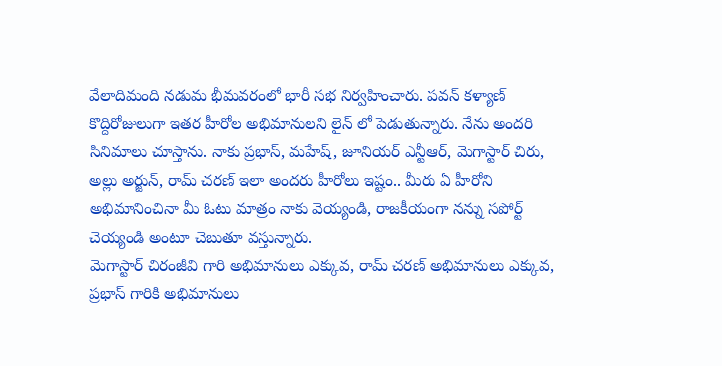వేలాదిమంది నడుమ భీమవరంలో భారీ సభ నిర్వహించారు. పవన్ కళ్యాణ్ కొద్దిరోజులుగా ఇతర హీరోల అభిమానులని లైన్ లో పెడుతున్నారు. నేను అందరి సినిమాలు చూస్తాను. నాకు ప్రభాస్, మహేష్, జూనియర్ ఎన్టీఆర్, మెగాస్టార్ చిరు, అల్లు అర్జున్, రామ్ చరణ్ ఇలా అందరు హీరోలు ఇష్టం.. మీరు ఏ హీరోని అభిమానించినా మీ ఓటు మాత్రం నాకు వెయ్యండి, రాజకీయంగా నన్ను సపోర్ట్ చెయ్యండి అంటూ చెబుతూ వస్తున్నారు.
మెగాస్టార్ చిరంజీవి గారి అభిమానులు ఎక్కువ, రామ్ చరణ్ అభిమానులు ఎక్కువ, ప్రభాస్ గారికి అభిమానులు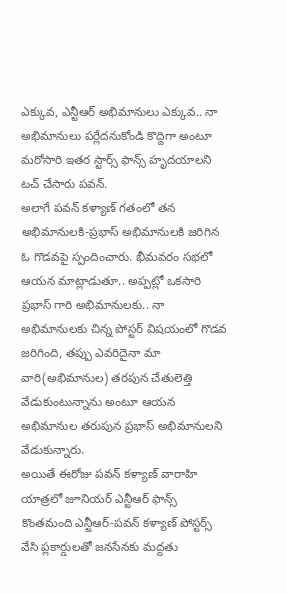ఎక్కువ, ఎన్టీఆర్ అభిమానులు ఎక్కువ.. నా అభిమానులు పర్లేదనుకోండి కొద్దిగా అంటూ మరోసారి ఇతర స్టార్స్ ఫాన్స్ హృదయాలని టచ్ చేసారు పవన్.
అలాగే పవన్ కళ్యాణ్ గతంలో తన అభిమానులకి-ప్రభాస్ అభిమానులకి జరిగిన ఓ గొడవపై స్పందించారు. భీమవరం సభలో ఆయన మాట్లాడుతూ.. అప్పట్లో ఒకసారి ప్రభాస్ గారి అభిమానులకు.. నా అభిమానులకు చిన్న పోస్టర్ విషయంలో గొడవ జరిగింది, తప్పు ఎవరిదైనా మా వారి(అభిమానుల) తరపున చేతులెత్తి వేడుకుంటున్నాను అంటూ ఆయన అభిమానుల తరుపున ప్రభాస్ అభిమానులని వేడుకున్నారు.
అయితే ఈరోజు పవన్ కళ్యాణ్ వారాహి యాత్రలో జూనియర్ ఎన్టీఆర్ ఫాన్స్ కొంతమంది ఎన్టీఆర్-పవన్ కళ్యాణ్ పోస్టర్స్ వేసి ప్లకార్డులతో జనసేనకు మద్దతు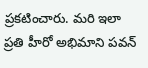ప్రకటించారు. మరి ఇలా ప్రతి హీరో అభిమాని పవన్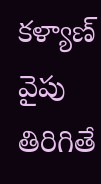కళ్యాణ్ వైపు తిరిగితే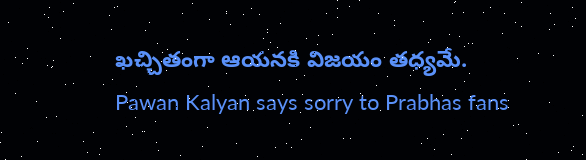ఖచ్చితంగా ఆయనకి విజయం తధ్యమే.
Pawan Kalyan says sorry to Prabhas fans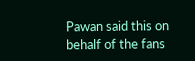Pawan said this on behalf of the fans